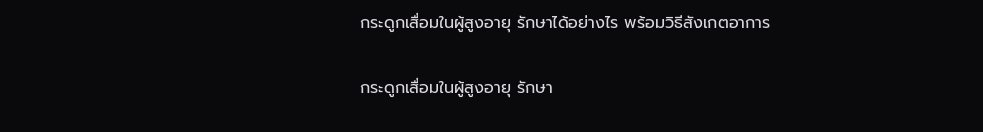กระดูกเสื่อมในผู้สูงอายุ รักษาได้อย่างไร พร้อมวิธีสังเกตอาการ

กระดูกเสื่อมในผู้สูงอายุ รักษา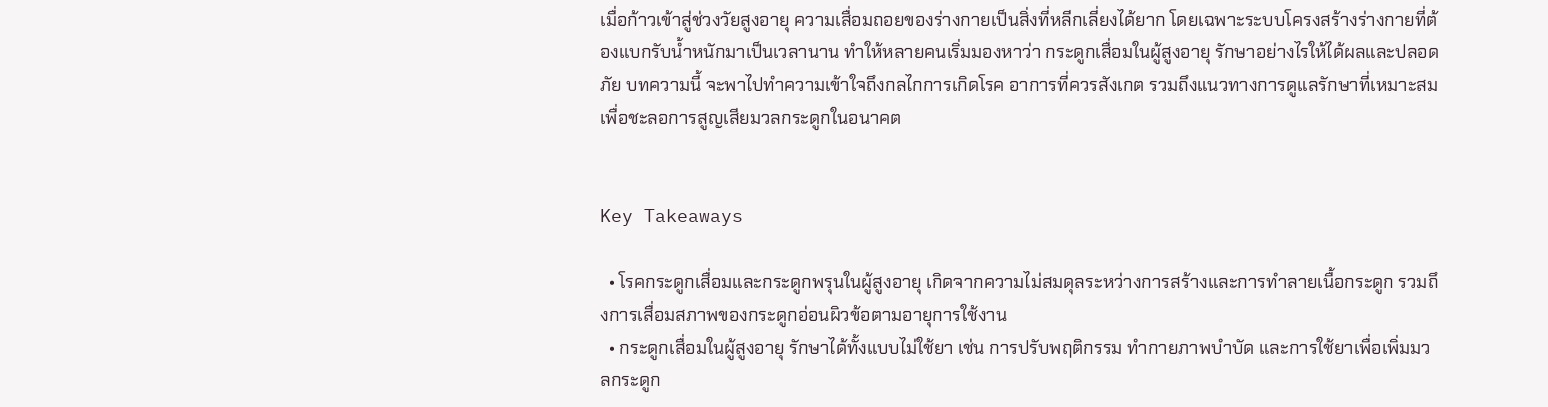เมื่อก้าวเข้าสู่ช่วงวัยสูงอายุ ความเสื่อมถอยของร่างกายเป็นสิ่งที่หลีกเลี่ยงได้ยาก โดยเฉพาะระบบโครงสร้างร่างกายที่ต้องแบกรับน้ำหนักมาเป็นเวลานาน ทำให้หลายคนเริ่มมองหาว่า กระดูกเสื่อมในผู้สูงอายุ รักษาอย่างไรให้ได้ผลและปลอดภัย บทความนี้ จะพาไปทำความเข้าใจถึงกลไกการเกิดโรค อาการที่ควรสังเกต รวมถึงแนวทางการดูแลรักษาที่เหมาะสม เพื่อชะลอการสูญเสียมวลกระดูกในอนาคต


Key Takeaways

  • โรคกระดูกเสื่อมและกระดูกพรุนในผู้สูงอายุ เกิดจากความไม่สมดุลระหว่างการสร้างและการทำลายเนื้อกระดูก รวมถึงการเสื่อมสภาพของกระดูกอ่อนผิวข้อตามอายุการใช้งาน
  • กระดูกเสื่อมในผู้สูงอายุ รักษาได้ทั้งแบบไม่ใช้ยา เช่น การปรับพฤติกรรม ทำกายภาพบำบัด และการใช้ยาเพื่อเพิ่มมวลกระดูก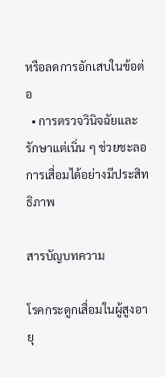หรือลดการอักเสบในข้อต่อ
  • การตรวจวินิจฉัยและรักษาแต่เนิ่น ๆ ช่วยชะลอการเสื่อมได้อย่างมีประสิทธิภาพ

สารบัญบทความ

โรคกระดูกเสื่อมในผู้สูงอายุ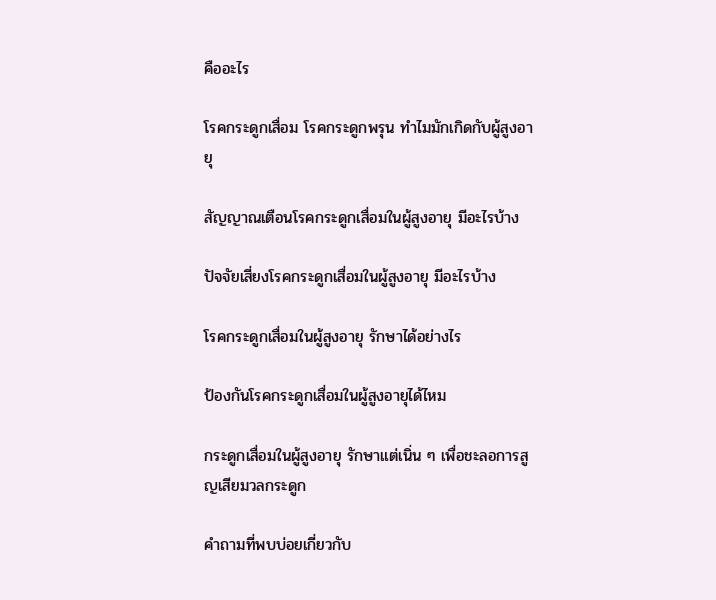คืออะไร

โรคกระดูกเสื่อม โรคกระดูกพรุน ทำไมมักเกิดกับผู้สูงอายุ

สัญญาณเตือนโรคกระดูกเสื่อมในผู้สูงอายุ มีอะไรบ้าง

ปัจจัยเสี่ยงโรคกระดูกเสื่อมในผู้สูงอายุ มีอะไรบ้าง

โรคกระดูกเสื่อมในผู้สูงอายุ รักษาได้อย่างไร

ป้องกันโรคกระดูกเสื่อมในผู้สูงอายุได้ไหม

กระดูกเสื่อมในผู้สูงอายุ รักษาแต่เนิ่น ๆ เพื่อชะลอการสูญเสียมวลกระดูก

คำถามที่พบบ่อยเกี่ยวกับ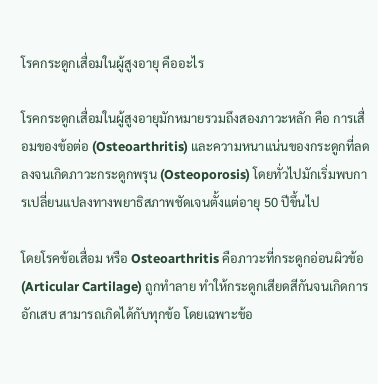โรคกระดูกเสื่อมในผู้สูงอายุ คืออะไร

โรคกระดูกเสื่อมในผู้สูงอายุมักหมายรวมถึงสองภาวะหลัก คือ การเสื่อมของข้อต่อ (Osteoarthritis) และความหนาแน่นของกระดูกที่ลดลงจนเกิดภาวะกระดูกพรุน (Osteoporosis) โดยทั่วไปมักเริ่มพบการเปลี่ยนแปลงทางพยาธิสภาพชัดเจนตั้งแต่อายุ 50 ปีขึ้นไป

โดยโรคข้อเสื่อม หรือ Osteoarthritis คือภาวะที่กระดูกอ่อนผิวข้อ (Articular Cartilage) ถูกทำลาย ทำให้กระดูกเสียดสีกันจนเกิดการอักเสบ สามารถเกิดได้กับทุกข้อ โดยเฉพาะข้อ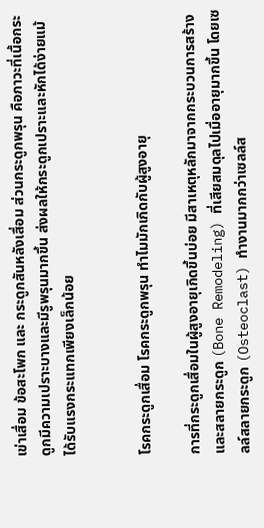เข่าเสื่อม ข้อสะโพก และ กระดูกสันหลังเสื่อม ส่วนกระดูกพรุน คือภาวะที่เนื้อกระดูกมีความเปราะบางและมีรูพรุนมากขึ้น ส่งผลให้กระดูกเปราะและหักได้ง่ายแม้ได้รับแรงกระแทกเพียงเล็กน้อย


โรคกระดูกเสื่อม โรคกระดูกพรุน ทำไมมักเกิดกับผู้สูงอายุ

การที่กระดูกเสื่อมในผู้สูงอายุเกิดขึ้นบ่อย มีสาเหตุหลักมาจากกระบวนการสร้างและสลายกระดูก (Bone Remodeling) ที่เสียสมดุลไปเมื่ออายุมากขึ้น โดยเซลล์สลายกระดูก (Osteoclast) ทำงานมากกว่าเซลล์ส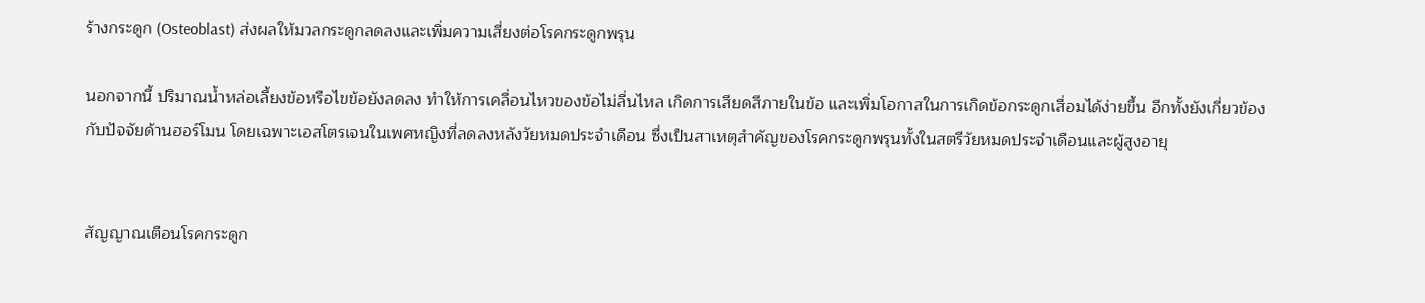ร้างกระดูก (Osteoblast) ส่งผลให้มวลกระดูกลดลงและเพิ่มความเสี่ยงต่อโรคกระดูกพรุน

นอกจากนี้ ปริมาณน้ำหล่อเลี้ยงข้อหรือไขข้อยังลดลง ทำให้การเคลื่อนไหวของข้อไม่ลื่นไหล เกิดการเสียดสีภายในข้อ และเพิ่มโอกาสในการเกิดข้อกระดูกเสื่อมได้ง่ายขึ้น อีกทั้งยังเกี่ยวข้องกับปัจจัยด้านฮอร์โมน โดยเฉพาะเอสโตรเจนในเพศหญิงที่ลดลงหลังวัยหมดประจำเดือน ซึ่งเป็นสาเหตุสำคัญของโรคกระดูกพรุนทั้งในสตรีวัยหมดประจำเดือนและผู้สูงอายุ


สัญญาณเตือนโรคกระดูก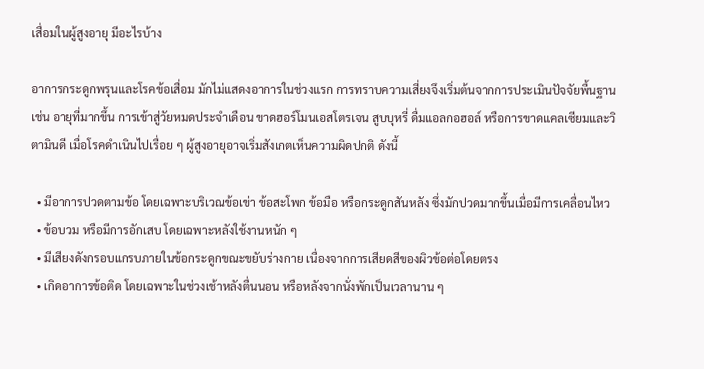เสื่อมในผู้สูงอายุ มีอะไรบ้าง

อาการกระดูกพรุนและโรคข้อเสื่อม มักไม่แสดงอาการในช่วงแรก การทราบความเสี่ยงจึงเริ่มต้นจากการประเมินปัจจัยพื้นฐาน เช่น อายุที่มากขึ้น การเข้าสู่วัยหมดประจำเดือน ขาดฮอร์โมนเอสโตรเจน สูบบุหรี่ ดื่มแอลกอฮอล์ หรือการขาดแคลเซียมและวิตามินดี เมื่อโรคดำเนินไปเรื่อย ๆ ผู้สูงอายุอาจเริ่มสังเกตเห็นความผิดปกติ ดังนี้

  • มีอาการปวดตามข้อ โดยเฉพาะบริเวณข้อเข่า ข้อสะโพก ข้อมือ หรือกระดูกสันหลัง ซึ่งมักปวดมากขึ้นเมื่อมีการเคลื่อนไหว
  • ข้อบวม หรือมีการอักเสบ โดยเฉพาะหลังใช้งานหนัก ๆ
  • มีเสียงดังกรอบแกรบภายในข้อกระดูกขณะขยับร่างกาย เนื่องจากการเสียดสีของผิวข้อต่อโดยตรง
  • เกิดอาการข้อติด โดยเฉพาะในช่วงเช้าหลังตื่นนอน หรือหลังจากนั่งพักเป็นเวลานาน ๆ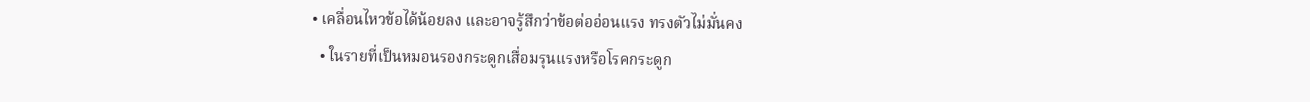• เคลื่อนไหวข้อได้น้อยลง และอาจรู้สึกว่าข้อต่ออ่อนแรง ทรงตัวไม่มั่นคง
  • ในรายที่เป็นหมอนรองกระดูกเสื่อมรุนแรงหรือโรคกระดูก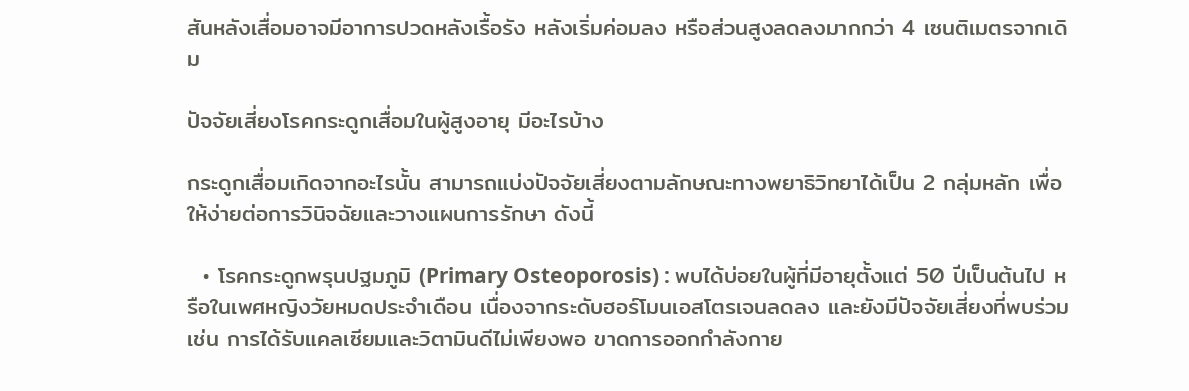สันหลังเสื่อมอาจมีอาการปวดหลังเรื้อรัง หลังเริ่มค่อมลง หรือส่วนสูงลดลงมากกว่า 4 เซนติเมตรจากเดิม

ปัจจัยเสี่ยงโรคกระดูกเสื่อมในผู้สูงอายุ มีอะไรบ้าง

กระดูกเสื่อมเกิดจากอะไรนั้น สามารถแบ่งปัจจัยเสี่ยงตามลักษณะทางพยาธิวิทยาได้เป็น 2 กลุ่มหลัก เพื่อให้ง่ายต่อการวินิจฉัยและวางแผนการรักษา ดังนี้

  • โรคกระดูกพรุนปฐมภูมิ (Primary Osteoporosis) : พบได้บ่อยในผู้ที่มีอายุตั้งแต่ 50 ปีเป็นต้นไป หรือในเพศหญิงวัยหมดประจำเดือน เนื่องจากระดับฮอร์โมนเอสโตรเจนลดลง และยังมีปัจจัยเสี่ยงที่พบร่วม เช่น การได้รับแคลเซียมและวิตามินดีไม่เพียงพอ ขาดการออกกำลังกาย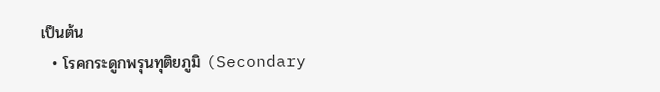เป็นต้น
  • โรคกระดูกพรุนทุติยภูมิ (Secondary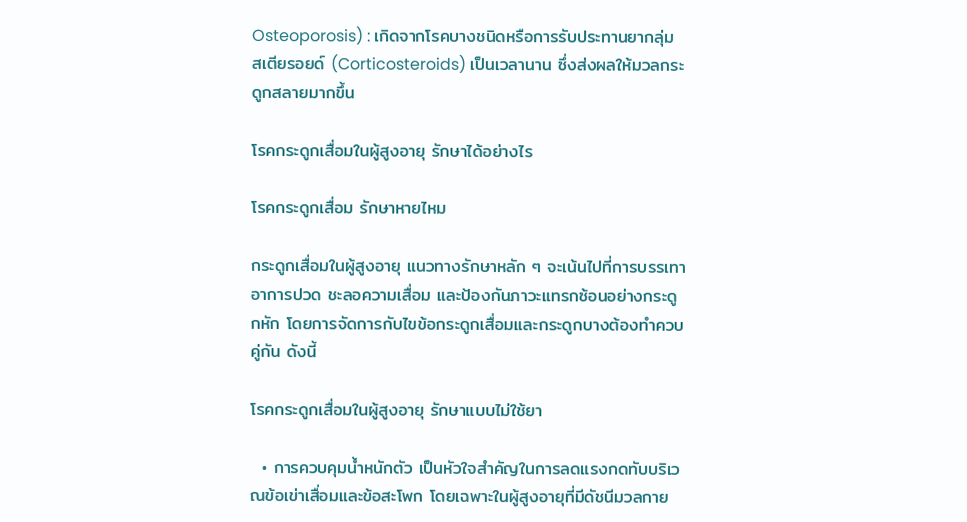Osteoporosis) : เกิดจากโรคบางชนิดหรือการรับประทานยากลุ่มสเตียรอยด์ (Corticosteroids) เป็นเวลานาน ซึ่งส่งผลให้มวลกระดูกสลายมากขึ้น

โรคกระดูกเสื่อมในผู้สูงอายุ รักษาได้อย่างไร

โรคกระดูกเสื่อม รักษาหายไหม

กระดูกเสื่อมในผู้สูงอายุ แนวทางรักษาหลัก ๆ จะเน้นไปที่การบรรเทาอาการปวด ชะลอความเสื่อม และป้องกันภาวะแทรกซ้อนอย่างกระดูกหัก โดยการจัดการกับไขข้อกระดูกเสื่อมและกระดูกบางต้องทำควบคู่กัน ดังนี้

โรคกระดูกเสื่อมในผู้สูงอายุ รักษาแบบไม่ใช้ยา

  • การควบคุมน้ำหนักตัว เป็นหัวใจสำคัญในการลดแรงกดทับบริเวณข้อเข่าเสื่อมและข้อสะโพก โดยเฉพาะในผู้สูงอายุที่มีดัชนีมวลกาย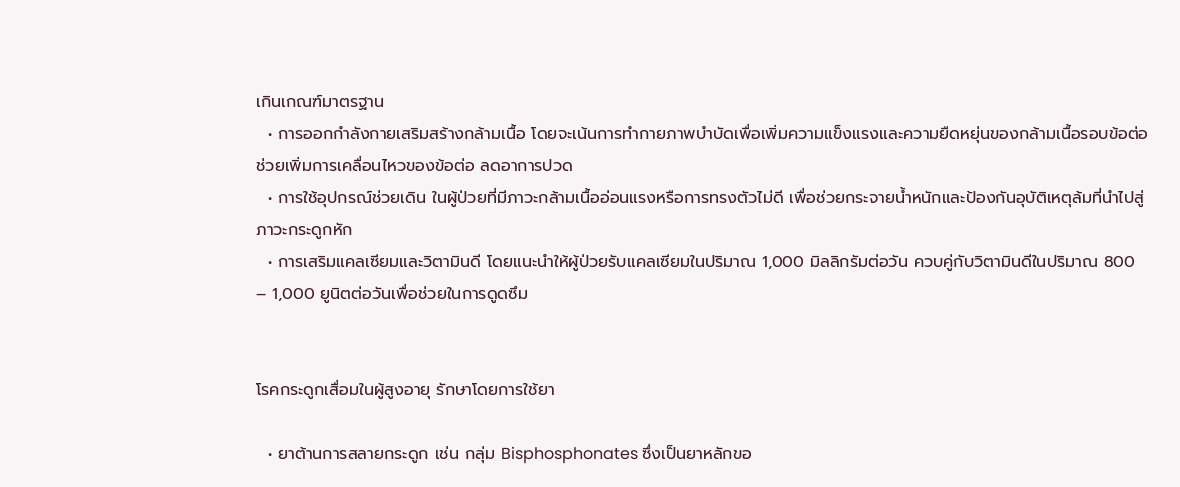เกินเกณฑ์มาตรฐาน
  • การออกกำลังกายเสริมสร้างกล้ามเนื้อ โดยจะเน้นการทำกายภาพบำบัดเพื่อเพิ่มความแข็งแรงและความยืดหยุ่นของกล้ามเนื้อรอบข้อต่อ ช่วยเพิ่มการเคลื่อนไหวของข้อต่อ ลดอาการปวด
  • การใช้อุปกรณ์ช่วยเดิน ในผู้ป่วยที่มีภาวะกล้ามเนื้ออ่อนแรงหรือการทรงตัวไม่ดี เพื่อช่วยกระจายน้ำหนักและป้องกันอุบัติเหตุล้มที่นำไปสู่ภาวะกระดูกหัก
  • การเสริมแคลเซียมและวิตามินดี โดยแนะนำให้ผู้ป่วยรับแคลเซียมในปริมาณ 1,000 มิลลิกรัมต่อวัน ควบคู่กับวิตามินดีในปริมาณ 800 – 1,000 ยูนิตต่อวันเพื่อช่วยในการดูดซึม


โรคกระดูกเสื่อมในผู้สูงอายุ รักษาโดยการใช้ยา

  • ยาต้านการสลายกระดูก เช่น กลุ่ม Bisphosphonates ซึ่งเป็นยาหลักขอ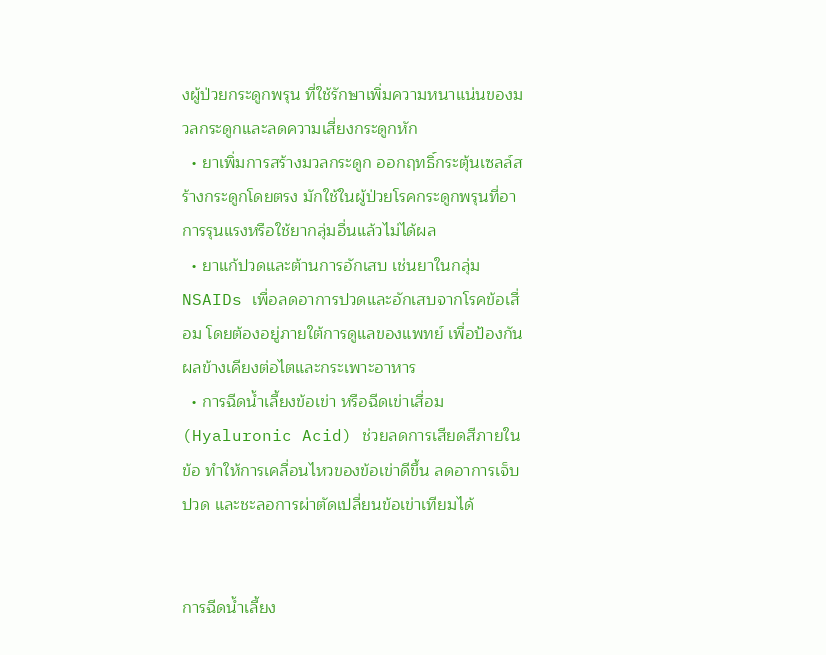งผู้ป่วยกระดูกพรุน ที่ใช้รักษาเพิ่มความหนาแน่นของมวลกระดูกและลดความเสี่ยงกระดูกหัก
  • ยาเพิ่มการสร้างมวลกระดูก ออกฤทธิ์กระตุ้นเซลล์สร้างกระดูกโดยตรง มักใช้ในผู้ป่วยโรคกระดูกพรุนที่อาการรุนแรงหรือใช้ยากลุ่มอื่นแล้วไม่ได้ผล
  • ยาแก้ปวดและต้านการอักเสบ เช่นยาในกลุ่ม NSAIDs เพื่อลดอาการปวดและอักเสบจากโรคข้อเสื่อม โดยต้องอยู่ภายใต้การดูแลของแพทย์ เพื่อป้องกันผลข้างเคียงต่อไตและกระเพาะอาหาร
  • การฉีดน้ำเลี้ยงข้อเข่า หรือฉีดเข่าเสื่อม (Hyaluronic Acid) ช่วยลดการเสียดสีภายในข้อ ทำให้การเคลื่อนไหวของข้อเข่าดีขึ้น ลดอาการเจ็บปวด และชะลอการผ่าตัดเปลี่ยนข้อเข่าเทียมได้


การฉีดน้ำเลี้ยง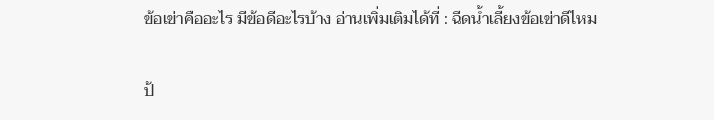ข้อเข่าคืออะไร มีข้อดีอะไรบ้าง อ่านเพิ่มเติมได้ที่ : ฉีดน้ำเลี้ยงข้อเข่าดีไหม


ป้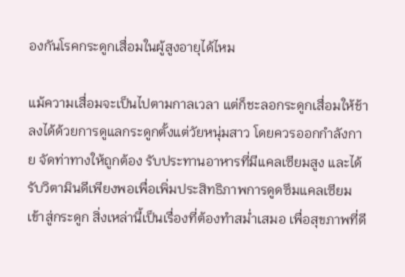องกันโรคกระดูกเสื่อมในผู้สูงอายุได้ไหม

แม้ความเสื่อมจะเป็นไปตามกาลเวลา แต่ก็ชะลอกระดูกเสื่อมให้ช้าลงได้ด้วยการดูแลกระดูกตั้งแต่วัยหนุ่มสาว โดยควรออกกำลังกาย จัดท่าทางให้ถูกต้อง รับประทานอาหารที่มีแคลเซียมสูง และได้รับวิตามินดีเพียงพอเพื่อเพิ่มประสิทธิภาพการดูดซึมแคลเซียมเข้าสู่กระดูก สิ่งเหล่านี้เป็นเรื่องที่ต้องทำสม่ำเสมอ เพื่อสุขภาพที่ดี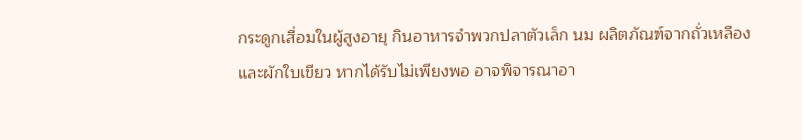กระดูกเสื่อมในผู้สูงอายุ กินอาหารจำพวกปลาตัวเล็ก นม ผลิตภัณฑ์จากถั่วเหลือง และผักใบเขียว หากได้รับไม่เพียงพอ อาจพิจารณาอา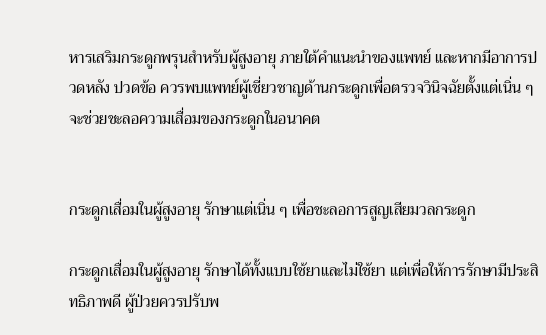หารเสริมกระดูกพรุนสำหรับผู้สูงอายุ ภายใต้คำแนะนำของแพทย์ และหากมีอาการปวดหลัง ปวดข้อ ควรพบแพทย์ผู้เชี่ยวชาญด้านกระดูกเพื่อตรวจวินิจฉัยตั้งแต่เนิ่น ๆ จะช่วยชะลอความเสื่อมของกระดูกในอนาคต


กระดูกเสื่อมในผู้สูงอายุ รักษาแต่เนิ่น ๆ เพื่อชะลอการสูญเสียมวลกระดูก

กระดูกเสื่อมในผู้สูงอายุ รักษาได้ทั้งแบบใช้ยาและไม่ใช้ยา แต่เพื่อให้การรักษามีประสิทธิภาพดี ผู้ป่วยควรปรับพ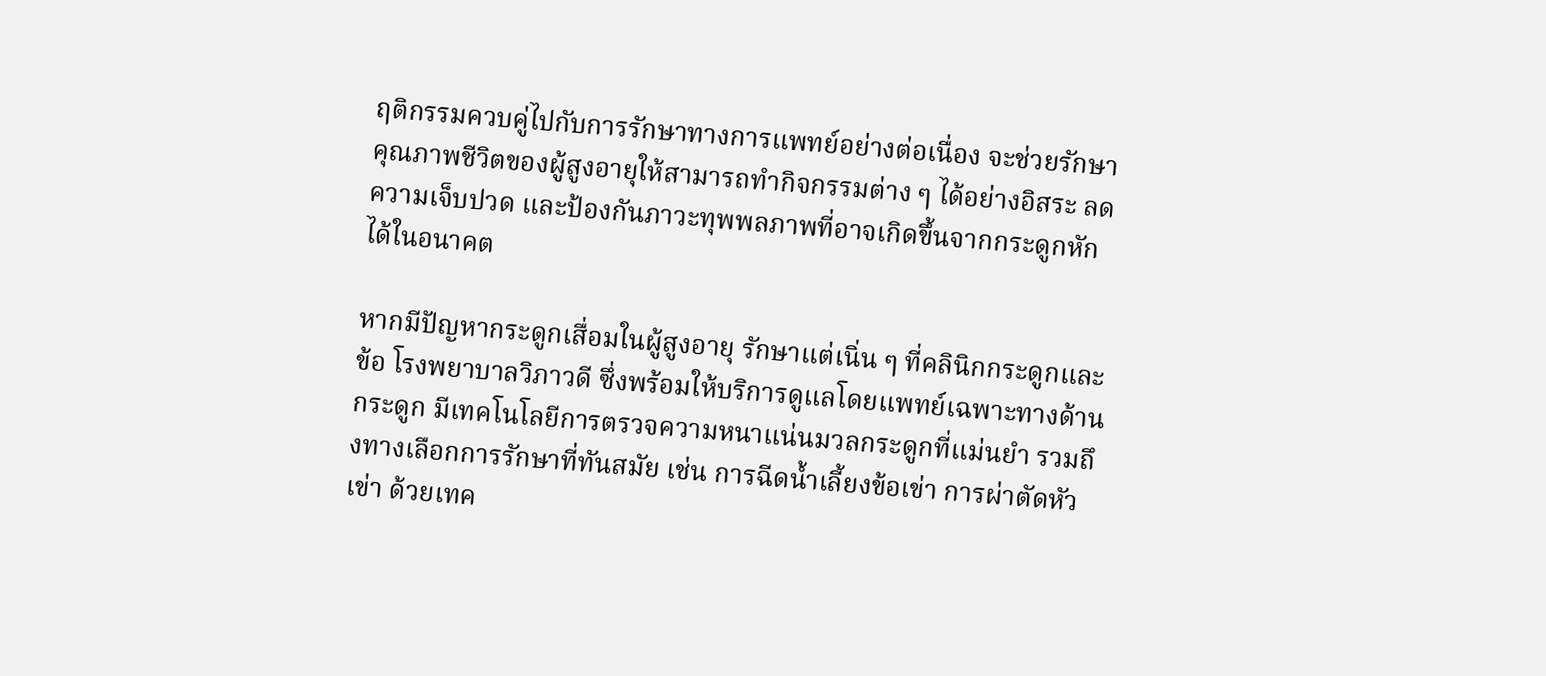ฤติกรรมควบคู่ไปกับการรักษาทางการแพทย์อย่างต่อเนื่อง จะช่วยรักษาคุณภาพชีวิตของผู้สูงอายุให้สามารถทำกิจกรรมต่าง ๆ ได้อย่างอิสระ ลดความเจ็บปวด และป้องกันภาวะทุพพลภาพที่อาจเกิดขึ้นจากกระดูกหักได้ในอนาคต

หากมีปัญหากระดูกเสื่อมในผู้สูงอายุ รักษาแต่เนิ่น ๆ ที่คลินิกกระดูกและข้อ โรงพยาบาลวิภาวดี ซึ่งพร้อมให้บริการดูแลโดยแพทย์เฉพาะทางด้านกระดูก มีเทคโนโลยีการตรวจความหนาแน่นมวลกระดูกที่แม่นยำ รวมถึงทางเลือกการรักษาที่ทันสมัย เช่น การฉีดน้ำเลี้ยงข้อเข่า การผ่าตัดหัวเข่า ด้วยเทค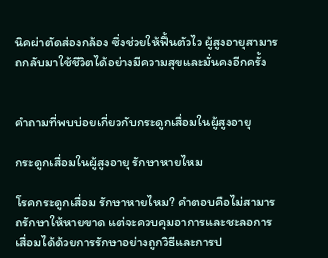นิคผ่าตัดส่องกล้อง ซึ่งช่วยให้ฟื้นตัวไว ผู้สูงอายุสามารถกลับมาใช้ชีวิตได้อย่างมีความสุขและมั่นคงอีกครั้ง


คำถามที่พบบ่อยเกี่ยวกับกระดูกเสื่อมในผู้สูงอายุ

กระดูกเสื่อมในผู้สูงอายุ รักษาหายไหม

โรคกระดูกเสื่อม รักษาหายไหม? คำตอบคือไม่สามารถรักษาให้หายขาด แต่จะควบคุมอาการและชะลอการเสื่อมได้ด้วยการรักษาอย่างถูกวิธีและการป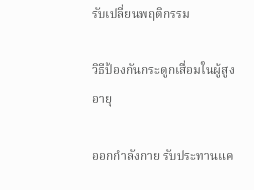รับเปลี่ยนพฤติกรรม

วิธีป้องกันกระดูกเสื่อมในผู้สูงอายุ

ออกกำลังกาย รับประทานแค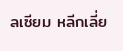ลเซียม หลีกเลี่ย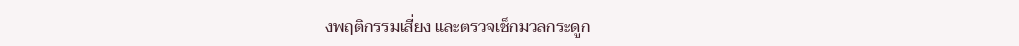งพฤติกรรมเสี่ยง และตรวจเช็กมวลกระดูก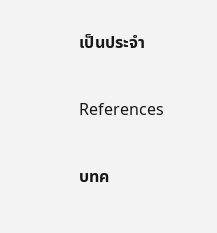เป็นประจำ


References


บทค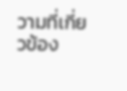วามที่เกี่ยวข้อง